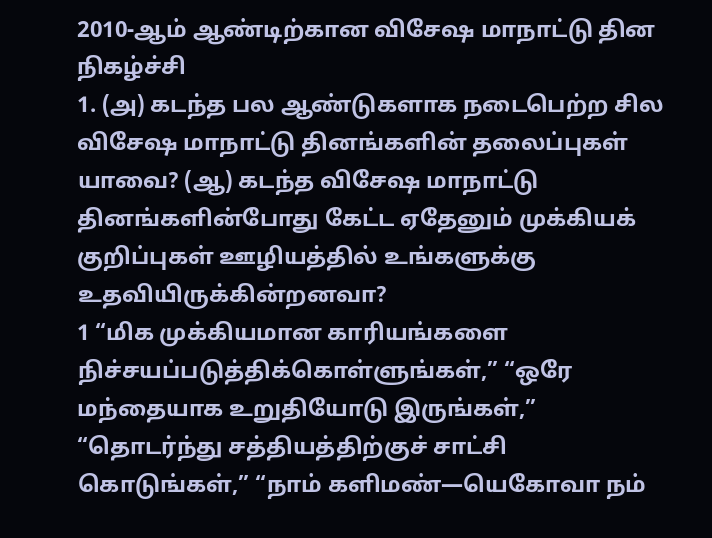2010-ஆம் ஆண்டிற்கான விசேஷ மாநாட்டு தின நிகழ்ச்சி
1. (அ) கடந்த பல ஆண்டுகளாக நடைபெற்ற சில விசேஷ மாநாட்டு தினங்களின் தலைப்புகள் யாவை? (ஆ) கடந்த விசேஷ மாநாட்டு தினங்களின்போது கேட்ட ஏதேனும் முக்கியக் குறிப்புகள் ஊழியத்தில் உங்களுக்கு உதவியிருக்கின்றனவா?
1 “மிக முக்கியமான காரியங்களை நிச்சயப்படுத்திக்கொள்ளுங்கள்,” “ஒரே மந்தையாக உறுதியோடு இருங்கள்,” “தொடர்ந்து சத்தியத்திற்குச் சாட்சி கொடுங்கள்,” “நாம் களிமண்—யெகோவா நம்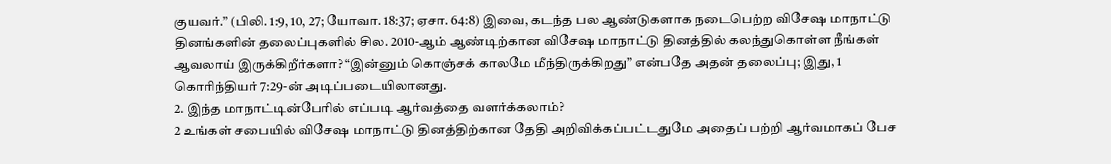குயவர்.” (பிலி. 1:9, 10, 27; யோவா. 18:37; ஏசா. 64:8) இவை, கடந்த பல ஆண்டுகளாக நடைபெற்ற விசேஷ மாநாட்டு தினங்களின் தலைப்புகளில் சில. 2010-ஆம் ஆண்டிற்கான விசேஷ மாநாட்டு தினத்தில் கலந்துகொள்ள நீங்கள் ஆவலாய் இருக்கிறீர்களா? “இன்னும் கொஞ்சக் காலமே மீந்திருக்கிறது” என்பதே அதன் தலைப்பு; இது, 1 கொரிந்தியர் 7:29-ன் அடிப்படையிலானது.
2. இந்த மாநாட்டின்பேரில் எப்படி ஆர்வத்தை வளர்க்கலாம்?
2 உங்கள் சபையில் விசேஷ மாநாட்டு தினத்திற்கான தேதி அறிவிக்கப்பட்டதுமே அதைப் பற்றி ஆர்வமாகப் பேச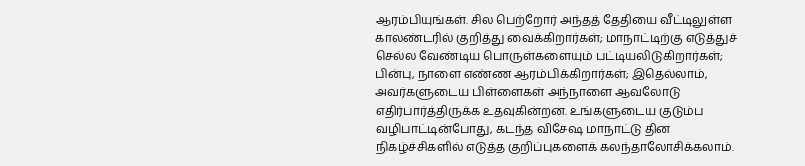ஆரம்பியுங்கள். சில பெற்றோர் அந்தத் தேதியை வீட்டிலுள்ள காலண்டரில் குறித்து வைக்கிறார்கள்; மாநாட்டிற்கு எடுத்துச் செல்ல வேண்டிய பொருள்களையும் பட்டியலிடுகிறார்கள்; பின்பு, நாளை எண்ண ஆரம்பிக்கிறார்கள்; இதெல்லாம், அவர்களுடைய பிள்ளைகள் அந்நாளை ஆவலோடு எதிர்பார்த்திருக்க உதவுகின்றன. உங்களுடைய குடும்ப வழிபாட்டின்போது, கடந்த விசேஷ மாநாட்டு தின நிகழ்ச்சிகளில் எடுத்த குறிப்புகளைக் கலந்தாலோசிக்கலாம்.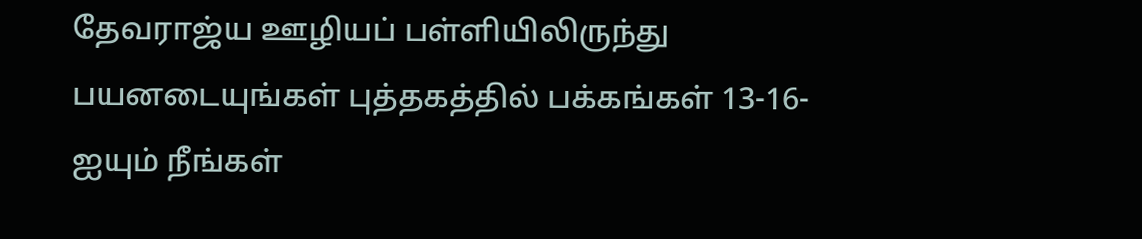தேவராஜ்ய ஊழியப் பள்ளியிலிருந்து பயனடையுங்கள் புத்தகத்தில் பக்கங்கள் 13-16-ஐயும் நீங்கள்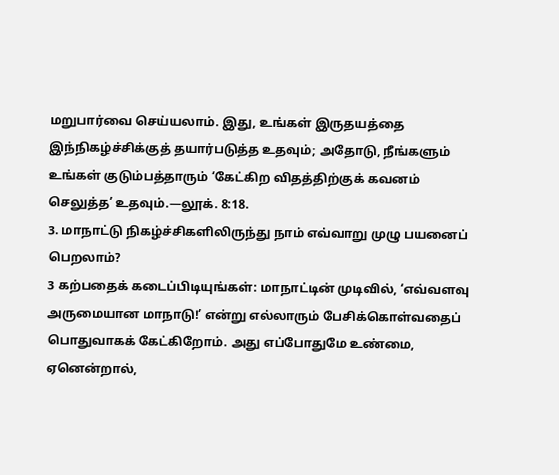மறுபார்வை செய்யலாம். இது, உங்கள் இருதயத்தை இந்நிகழ்ச்சிக்குத் தயார்படுத்த உதவும்; அதோடு, நீங்களும் உங்கள் குடும்பத்தாரும் ‘கேட்கிற விதத்திற்குக் கவனம் செலுத்த’ உதவும்.—லூக். 8:18.
3. மாநாட்டு நிகழ்ச்சிகளிலிருந்து நாம் எவ்வாறு முழு பயனைப் பெறலாம்?
3 கற்பதைக் கடைப்பிடியுங்கள்: மாநாட்டின் முடிவில், ‘எவ்வளவு அருமையான மாநாடு!’ என்று எல்லாரும் பேசிக்கொள்வதைப் பொதுவாகக் கேட்கிறோம். அது எப்போதுமே உண்மை, ஏனென்றால்,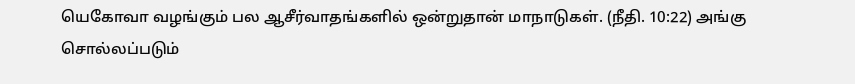யெகோவா வழங்கும் பல ஆசீர்வாதங்களில் ஒன்றுதான் மாநாடுகள். (நீதி. 10:22) அங்கு சொல்லப்படும்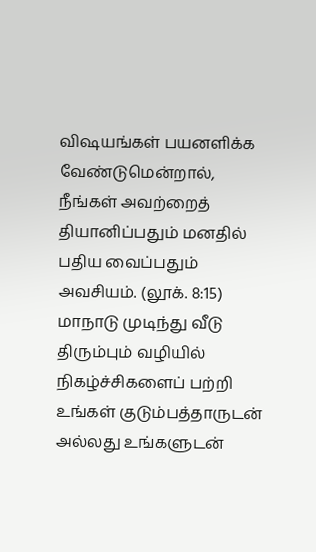விஷயங்கள் பயனளிக்க வேண்டுமென்றால், நீங்கள் அவற்றைத் தியானிப்பதும் மனதில் பதிய வைப்பதும் அவசியம். (லூக். 8:15) மாநாடு முடிந்து வீடு திரும்பும் வழியில் நிகழ்ச்சிகளைப் பற்றி உங்கள் குடும்பத்தாருடன் அல்லது உங்களுடன்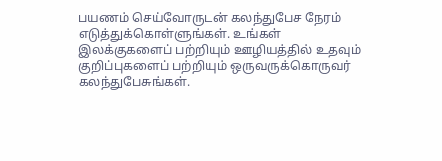பயணம் செய்வோருடன் கலந்துபேச நேரம் எடுத்துக்கொள்ளுங்கள். உங்கள் இலக்குகளைப் பற்றியும் ஊழியத்தில் உதவும் குறிப்புகளைப் பற்றியும் ஒருவருக்கொருவர் கலந்துபேசுங்கள்.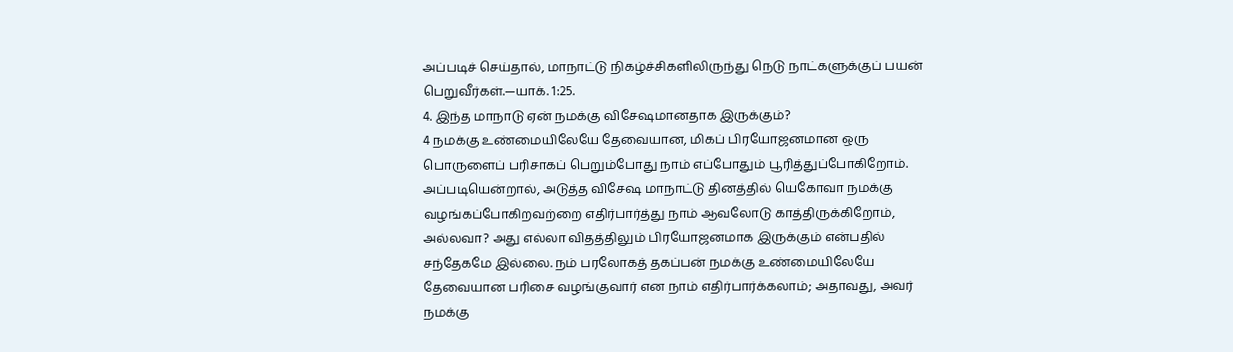அப்படிச் செய்தால், மாநாட்டு நிகழ்ச்சிகளிலிருந்து நெடு நாட்களுக்குப் பயன் பெறுவீர்கள்.—யாக். 1:25.
4. இந்த மாநாடு ஏன் நமக்கு விசேஷமானதாக இருக்கும்?
4 நமக்கு உண்மையிலேயே தேவையான, மிகப் பிரயோஜனமான ஒரு பொருளைப் பரிசாகப் பெறும்போது நாம் எப்போதும் பூரித்துப்போகிறோம். அப்படியென்றால், அடுத்த விசேஷ மாநாட்டு தினத்தில் யெகோவா நமக்கு வழங்கப்போகிறவற்றை எதிர்பார்த்து நாம் ஆவலோடு காத்திருக்கிறோம், அல்லவா? அது எல்லா விதத்திலும் பிரயோஜனமாக இருக்கும் என்பதில் சந்தேகமே இல்லை. நம் பரலோகத் தகப்பன் நமக்கு உண்மையிலேயே தேவையான பரிசை வழங்குவார் என நாம் எதிர்பார்க்கலாம்; அதாவது, அவர் நமக்கு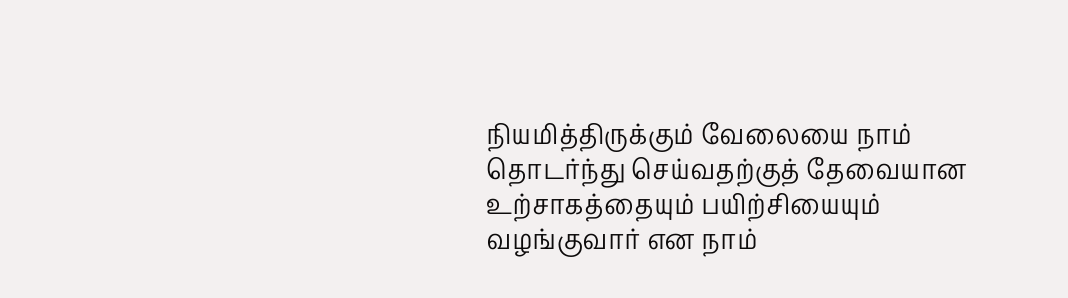நியமித்திருக்கும் வேலையை நாம் தொடர்ந்து செய்வதற்குத் தேவையான உற்சாகத்தையும் பயிற்சியையும் வழங்குவார் என நாம்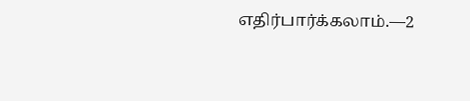எதிர்பார்க்கலாம்.—2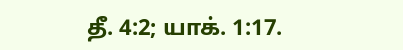தீ. 4:2; யாக். 1:17.